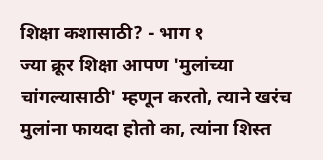शिक्षा कशासाठी? - भाग १
ज्या क्रूर शिक्षा आपण 'मुलांच्या चांगल्यासाठी' म्हणून करतो, त्याने खरंच मुलांना फायदा होतो का, त्यांना शिस्त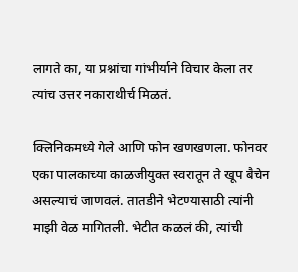लागते का, या प्रश्नांचा गांभीर्याने विचार केला तर त्यांच उत्तर नकाराथीर्च मिळतं.

क्लिनिकमध्ये गेले आणि फोन खणखणला. फोनवर एका पालकाच्या काळजीयुक्त स्वरातून ते खूप बैचेन असल्याचं जाणवलं. तातडीने भेटण्यासाठी त्यांनी माझी वेळ मागितली. भेटीत कळलं की, त्यांची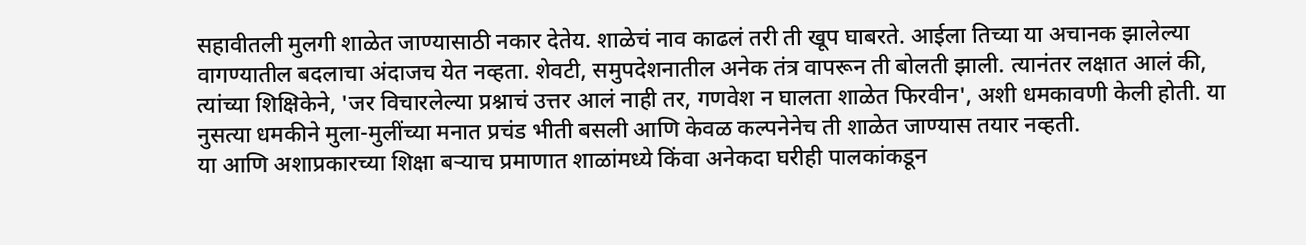सहावीतली मुलगी शाळेत जाण्यासाठी नकार देतेय. शाळेचं नाव काढलं तरी ती खूप घाबरते. आईला तिच्या या अचानक झालेल्या वागण्यातील बदलाचा अंदाजच येत नव्हता. शेवटी, समुपदेशनातील अनेक तंत्र वापरून ती बोलती झाली. त्यानंतर लक्षात आलं की, त्यांच्या शिक्षिकेने, 'जर विचारलेल्या प्रश्नाचं उत्तर आलं नाही तर, गणवेश न घालता शाळेत फिरवीन', अशी धमकावणी केली होती. या नुसत्या धमकीने मुला-मुलींच्या मनात प्रचंड भीती बसली आणि केवळ कल्पनेनेच ती शाळेत जाण्यास तयार नव्हती.
या आणि अशाप्रकारच्या शिक्षा बऱ्याच प्रमाणात शाळांमध्ये किंवा अनेकदा घरीही पालकांकडून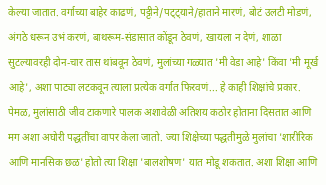केल्या जातात. वर्गाच्या बाहेर काढणं, पट्टीने/पट्ट्याने/हाताने मारणं, बोटं उलटी मोडणं, अंगठे धरून उभं करणं, बाथरूम-संडासात कोंडून ठेवणं, खायला न देणं, शाळा सुटल्यावरही दोन-चार तास थांबवून ठेवणं, मुलांच्या गळ्यात 'मी वेडा आहे' किंवा 'मी मूर्ख आहे', अशा पाट्या लटकवून त्याला प्रत्येक वर्गात फिरवणं... हे काही शिक्षांचे प्रकार. पेमळ, मुलांसाठी जीव टाकणारे पालक अशावेळी अतिशय कठोर होताना दिसतात आणि मग अशा अघोरी पद्धतींचा वापर केला जातो. ज्या शिक्षेच्या पद्धतीमुळे मुलांचा 'शारीरिक आणि मानसिक छळ' होतो त्या शिक्षा 'बालशोषण' यात मोडू शकतात. अशा शिक्षा आणि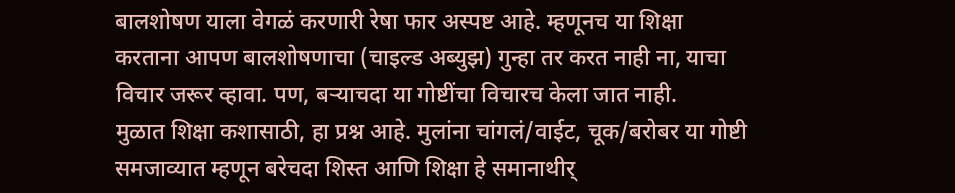बालशोषण याला वेगळं करणारी रेषा फार अस्पष्ट आहे. म्हणूनच या शिक्षा करताना आपण बालशोषणाचा (चाइल्ड अब्युझ) गुन्हा तर करत नाही ना, याचा विचार जरूर व्हावा. पण, बऱ्याचदा या गोष्टींचा विचारच केला जात नाही.
मुळात शिक्षा कशासाठी, हा प्रश्न आहे. मुलांना चांगलं/वाईट, चूक/बरोबर या गोष्टी समजाव्यात म्हणून बरेचदा शिस्त आणि शिक्षा हे समानाथीर्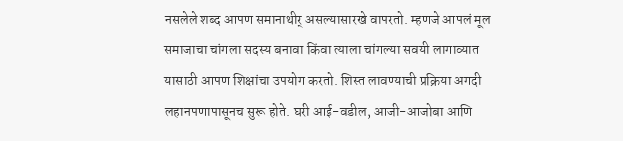नसलेले शब्द आपण समानाथीर् असल्यासारखे वापरतो. म्हणजे आपलं मूल समाजाचा चांगला सदस्य बनावा किंवा त्याला चांगल्या सवयी लागाव्यात यासाठी आपण शिक्षांचा उपयोग करतो. शिस्त लावण्याची प्रक्रिया अगदी लहानपणापासूनच सुरू होते. घरी आई-वडील, आजी-आजोबा आणि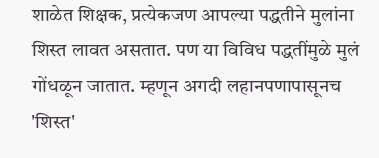शाळेत शिक्षक, प्रत्येकजण आपल्या पद्धतीने मुलांना शिस्त लावत असतात. पण या विविध पद्धतींमुळे मुलं गोंधळून जातात. म्हणून अगदी लहानपणापासूनच 'शिस्त'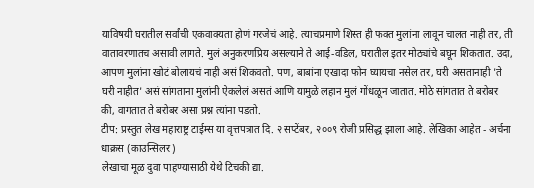याविषयी घरातील सर्वांची एकवाक्यता होणं गरजेचं आहे. त्याचप्रमाणे शिस्त ही फक्त मुलांना लावून चालत नाही तर, ती वातावरणातच असावी लागते. मुलं अनुकरणप्रिय असल्याने ते आई-वडिल, घरातील इतर मोठ्यांचे बघून शिकतात. उदा, आपण मुलांना खोटं बोलायचं नाही असं शिकवतो. पण, बाबांना एखादा फोन घ्यायचा नसेल तर, घरी असतानाही 'ते घरी नाहीत' असं सांगताना मुलांनी ऐकलेलं असतं आणि यामुळे लहान मुलं गोंधळून जातात. मोठे सांगतात ते बरोबर की, वागतात ते बरोबर असा प्रश्न त्यांना पडतो.
टीप: प्रस्तुत लेख महाराष्ट्र टाईम्स या वृत्तपत्रात दि. २ सप्टेंबर, २००९ रोजी प्रसिद्ध झाला आहे. लेखिका आहेत - अर्चना धाक्रस (काउन्सिलर)
लेखाचा मूळ दुवा पाहण्यासाठी येथे टिचकी द्या.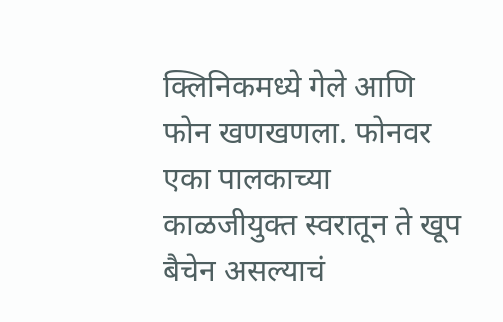क्लिनिकमध्ये गेले आणि फोन खणखणला. फोनवर एका पालकाच्या काळजीयुक्त स्वरातून ते खूप बैचेन असल्याचं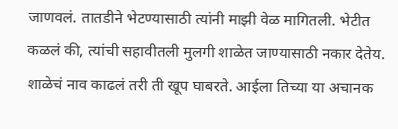जाणवलं. तातडीने भेटण्यासाठी त्यांनी माझी वेळ मागितली. भेटीत कळलं की, त्यांची सहावीतली मुलगी शाळेत जाण्यासाठी नकार देतेय. शाळेचं नाव काढलं तरी ती खूप घाबरते. आईला तिच्या या अचानक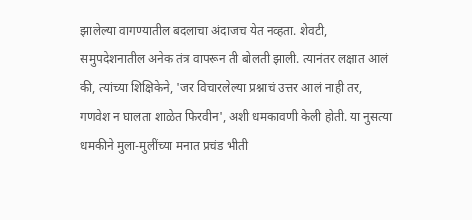झालेल्या वागण्यातील बदलाचा अंदाजच येत नव्हता. शेवटी, समुपदेशनातील अनेक तंत्र वापरून ती बोलती झाली. त्यानंतर लक्षात आलं की, त्यांच्या शिक्षिकेने, 'जर विचारलेल्या प्रश्नाचं उत्तर आलं नाही तर, गणवेश न घालता शाळेत फिरवीन', अशी धमकावणी केली होती. या नुसत्या धमकीने मुला-मुलींच्या मनात प्रचंड भीती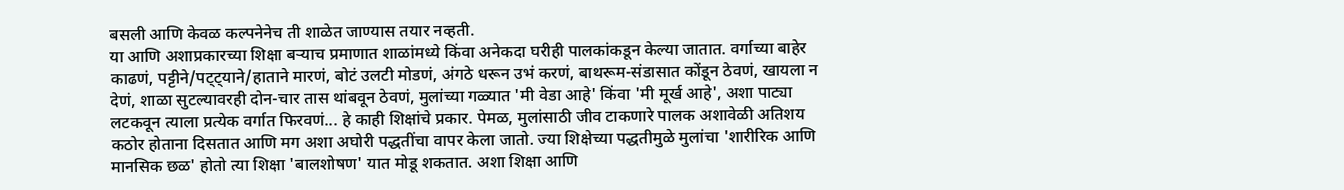बसली आणि केवळ कल्पनेनेच ती शाळेत जाण्यास तयार नव्हती.
या आणि अशाप्रकारच्या शिक्षा बऱ्याच प्रमाणात शाळांमध्ये किंवा अनेकदा घरीही पालकांकडून केल्या जातात. वर्गाच्या बाहेर काढणं, पट्टीने/पट्ट्याने/हाताने मारणं, बोटं उलटी मोडणं, अंगठे धरून उभं करणं, बाथरूम-संडासात कोंडून ठेवणं, खायला न देणं, शाळा सुटल्यावरही दोन-चार तास थांबवून ठेवणं, मुलांच्या गळ्यात 'मी वेडा आहे' किंवा 'मी मूर्ख आहे', अशा पाट्या लटकवून त्याला प्रत्येक वर्गात फिरवणं... हे काही शिक्षांचे प्रकार. पेमळ, मुलांसाठी जीव टाकणारे पालक अशावेळी अतिशय कठोर होताना दिसतात आणि मग अशा अघोरी पद्धतींचा वापर केला जातो. ज्या शिक्षेच्या पद्धतीमुळे मुलांचा 'शारीरिक आणि मानसिक छळ' होतो त्या शिक्षा 'बालशोषण' यात मोडू शकतात. अशा शिक्षा आणि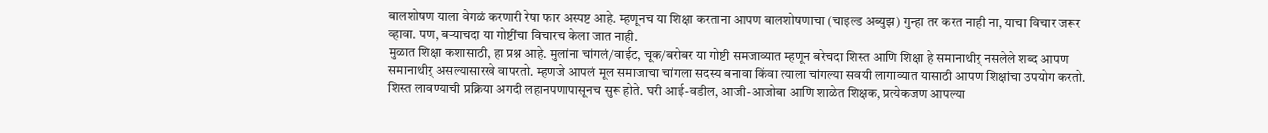बालशोषण याला वेगळं करणारी रेषा फार अस्पष्ट आहे. म्हणूनच या शिक्षा करताना आपण बालशोषणाचा (चाइल्ड अब्युझ) गुन्हा तर करत नाही ना, याचा विचार जरूर व्हावा. पण, बऱ्याचदा या गोष्टींचा विचारच केला जात नाही.
मुळात शिक्षा कशासाठी, हा प्रश्न आहे. मुलांना चांगलं/वाईट, चूक/बरोबर या गोष्टी समजाव्यात म्हणून बरेचदा शिस्त आणि शिक्षा हे समानाथीर् नसलेले शब्द आपण समानाथीर् असल्यासारखे वापरतो. म्हणजे आपलं मूल समाजाचा चांगला सदस्य बनावा किंवा त्याला चांगल्या सवयी लागाव्यात यासाठी आपण शिक्षांचा उपयोग करतो. शिस्त लावण्याची प्रक्रिया अगदी लहानपणापासूनच सुरू होते. घरी आई-वडील, आजी-आजोबा आणि शाळेत शिक्षक, प्रत्येकजण आपल्या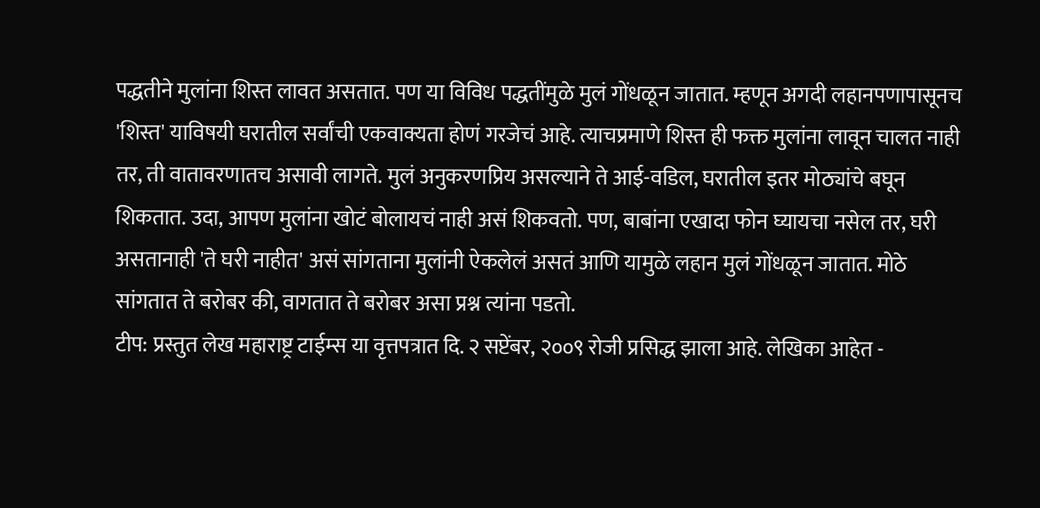पद्धतीने मुलांना शिस्त लावत असतात. पण या विविध पद्धतींमुळे मुलं गोंधळून जातात. म्हणून अगदी लहानपणापासूनच 'शिस्त' याविषयी घरातील सर्वांची एकवाक्यता होणं गरजेचं आहे. त्याचप्रमाणे शिस्त ही फक्त मुलांना लावून चालत नाही तर, ती वातावरणातच असावी लागते. मुलं अनुकरणप्रिय असल्याने ते आई-वडिल, घरातील इतर मोठ्यांचे बघून शिकतात. उदा, आपण मुलांना खोटं बोलायचं नाही असं शिकवतो. पण, बाबांना एखादा फोन घ्यायचा नसेल तर, घरी असतानाही 'ते घरी नाहीत' असं सांगताना मुलांनी ऐकलेलं असतं आणि यामुळे लहान मुलं गोंधळून जातात. मोठे सांगतात ते बरोबर की, वागतात ते बरोबर असा प्रश्न त्यांना पडतो.
टीप: प्रस्तुत लेख महाराष्ट्र टाईम्स या वृत्तपत्रात दि. २ सप्टेंबर, २००९ रोजी प्रसिद्ध झाला आहे. लेखिका आहेत -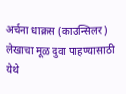अर्चना धाक्रस (काउन्सिलर)
लेखाचा मूळ दुवा पाहण्यासाठी येथे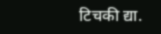टिचकी द्या.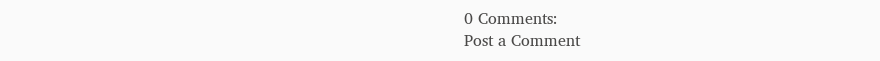0 Comments:
Post a Comment